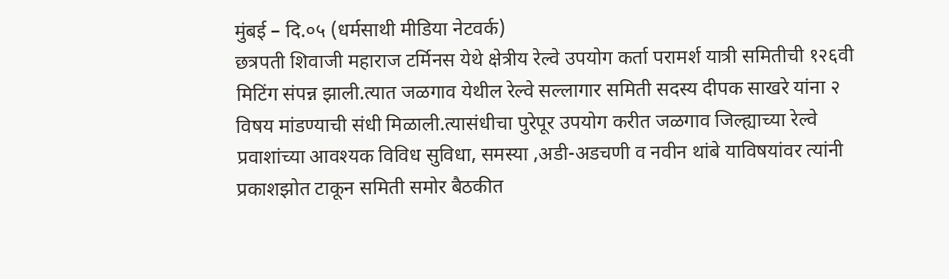मुंबई – दि.०५ (धर्मसाथी मीडिया नेटवर्क)
छत्रपती शिवाजी महाराज टर्मिनस येथे क्षेत्रीय रेल्वे उपयोग कर्ता परामर्श यात्री समितीची १२६वी मिटिंग संपन्न झाली.त्यात जळगाव येथील रेल्वे सल्लागार समिती सदस्य दीपक साखरे यांना २ विषय मांडण्याची संधी मिळाली.त्यासंधीचा पुरेपूर उपयोग करीत जळगाव जिल्ह्याच्या रेल्वे प्रवाशांच्या आवश्यक विविध सुविधा, समस्या ,अडी-अडचणी व नवीन थांबे याविषयांवर त्यांनी प्रकाशझोत टाकून समिती समोर बैठकीत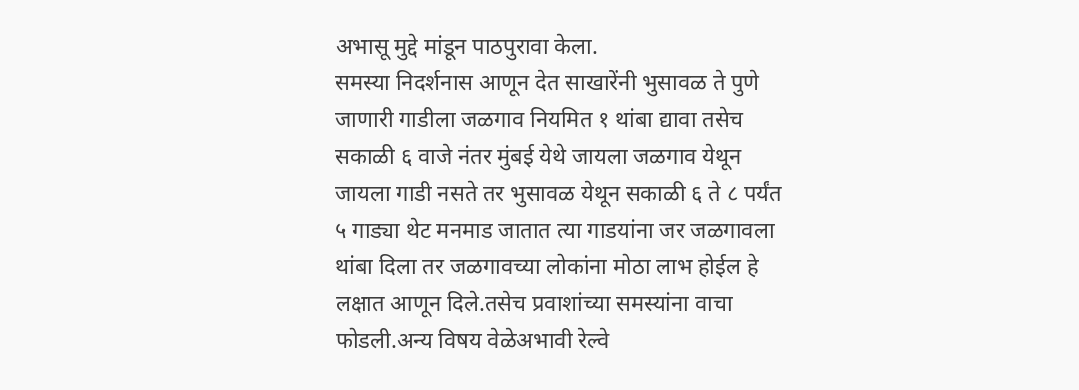अभासू मुद्दे मांडून पाठपुरावा केला.
समस्या निदर्शनास आणून देत साखारेंनी भुसावळ ते पुणे जाणारी गाडीला जळगाव नियमित १ थांबा द्यावा तसेच सकाळी ६ वाजे नंतर मुंबई येथे जायला जळगाव येथून जायला गाडी नसते तर भुसावळ येथून सकाळी ६ ते ८ पर्यंत ५ गाड्या थेट मनमाड जातात त्या गाडयांना जर जळगावला थांबा दिला तर जळगावच्या लोकांना मोठा लाभ होईल हे लक्षात आणून दिले.तसेच प्रवाशांच्या समस्यांना वाचा फोडली.अन्य विषय वेळेअभावी रेल्वे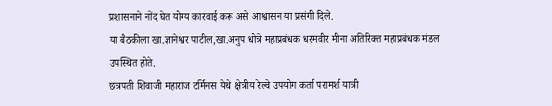प्रशासनाने नोंद घेत योग्य कारवाई करू असे आश्वासन या प्रसंगी दिले.
या बैठकीला खा.ज्ञानेश्वर पाटील,खा.अनुप धोत्रे महाप्रबंधक धरमवीर मीना अतिरिक्त महाप्रबंधक मंडल उपस्थित होते.
छत्रपती शिवाजी महाराज टर्मिनस येथे क्षेत्रीय रेल्वे उपयोग कर्ता परामर्श यात्री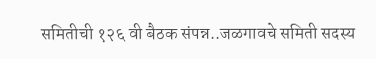समितीची १२६ वी बैठक संपन्न..जळगावचे समिती सदस्य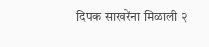दिपक साखरेंना मिळाली २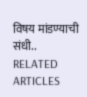विषय मांडण्याची संधी..
RELATED ARTICLES